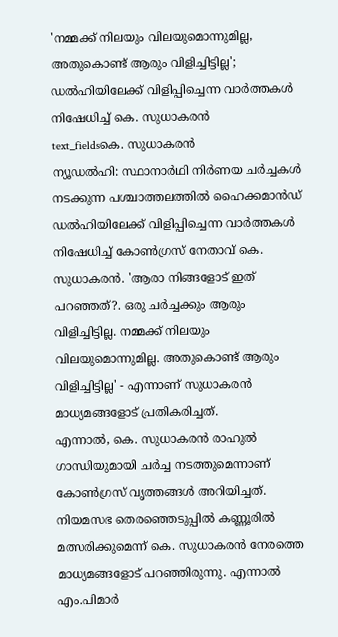'നമ്മക്ക് നിലയും വിലയുമൊന്നുമില്ല, അതുകൊണ്ട് ആരും വിളിച്ചിട്ടില്ല'; ഡൽഹിയിലേക്ക് വിളിപ്പിച്ചെന്ന വാർത്തകൾ നിഷേധിച്ച് കെ. സുധാകരൻ
text_fieldsകെ. സുധാകരൻ
ന്യൂഡൽഹി: സ്ഥാനാർഥി നിർണയ ചർച്ചകൾ നടക്കുന്ന പശ്ചാത്തലത്തിൽ ഹൈക്കമാൻഡ് ഡൽഹിയിലേക്ക് വിളിപ്പിച്ചെന്ന വാർത്തകൾ നിഷേധിച്ച് കോൺഗ്രസ് നേതാവ് കെ. സുധാകരൻ. 'ആരാ നിങ്ങളോട് ഇത് പറഞ്ഞത്?. ഒരു ചർച്ചക്കും ആരും വിളിച്ചിട്ടില്ല. നമ്മക്ക് നിലയും വിലയുമൊന്നുമില്ല. അതുകൊണ്ട് ആരും വിളിച്ചിട്ടില്ല' - എന്നാണ് സുധാകരൻ മാധ്യമങ്ങളോട് പ്രതികരിച്ചത്.
എന്നാൽ, കെ. സുധാകരൻ രാഹുൽ ഗാന്ധിയുമായി ചർച്ച നടത്തുമെന്നാണ് കോൺഗ്രസ് വൃത്തങ്ങൾ അറിയിച്ചത്. നിയമസഭ തെരഞ്ഞെടുപ്പിൽ കണ്ണൂരിൽ മത്സരിക്കുമെന്ന് കെ. സുധാകരൻ നേരത്തെ മാധ്യമങ്ങളോട് പറഞ്ഞിരുന്നു. എന്നാൽ എം.പിമാർ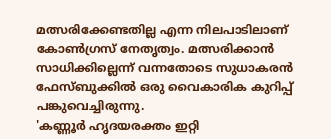മത്സരിക്കേണ്ടതില്ല എന്ന നിലപാടിലാണ് കോൺഗ്രസ് നേതൃത്വം. മത്സരിക്കാൻ സാധിക്കില്ലെന്ന് വന്നതോടെ സുധാകരൻ ഫേസ്ബുക്കിൽ ഒരു വൈകാരിക കുറിപ്പ് പങ്കുവെച്ചിരുന്നു.
'കണ്ണൂർ ഹൃദയരക്തം ഇറ്റി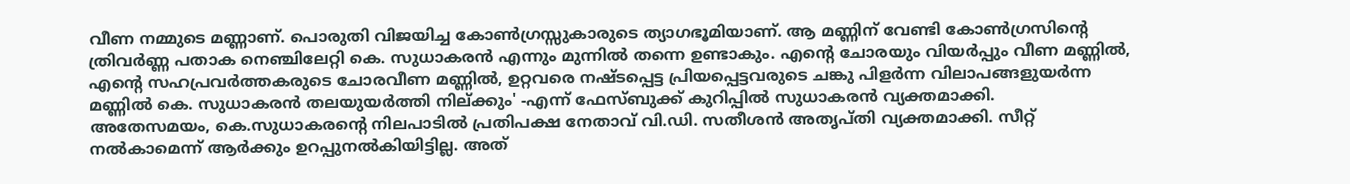വീണ നമ്മുടെ മണ്ണാണ്. പൊരുതി വിജയിച്ച കോൺഗ്രസ്സുകാരുടെ ത്യാഗഭൂമിയാണ്. ആ മണ്ണിന് വേണ്ടി കോൺഗ്രസിന്റെ ത്രിവർണ്ണ പതാക നെഞ്ചിലേറ്റി കെ. സുധാകരൻ എന്നും മുന്നിൽ തന്നെ ഉണ്ടാകും. എന്റെ ചോരയും വിയർപ്പും വീണ മണ്ണിൽ, എന്റെ സഹപ്രവർത്തകരുടെ ചോരവീണ മണ്ണിൽ, ഉറ്റവരെ നഷ്ടപ്പെട്ട പ്രിയപ്പെട്ടവരുടെ ചങ്കു പിളർന്ന വിലാപങ്ങളുയർന്ന മണ്ണിൽ കെ. സുധാകരൻ തലയുയർത്തി നില്ക്കും' -എന്ന് ഫേസ്ബുക്ക് കുറിപ്പിൽ സുധാകരൻ വ്യക്തമാക്കി.
അതേസമയം, കെ.സുധാകരന്റെ നിലപാടിൽ പ്രതിപക്ഷ നേതാവ് വി.ഡി. സതീശൻ അതൃപ്തി വ്യക്തമാക്കി. സീറ്റ് നൽകാമെന്ന് ആർക്കും ഉറപ്പുനൽകിയിട്ടില്ല. അത്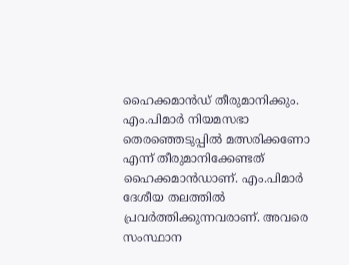ഹൈക്കമാൻഡ് തീരുമാനിക്കും. എം.പിമാർ നിയമസഭാ തെരഞ്ഞെടുപ്പിൽ മത്സരിക്കണോ എന്ന് തീരുമാനിക്കേണ്ടത് ഹൈക്കമാൻഡാണ്. എം.പിമാർ ദേശീയ തലത്തിൽ പ്രവർത്തിക്കുന്നവരാണ്. അവരെ സംസ്ഥാന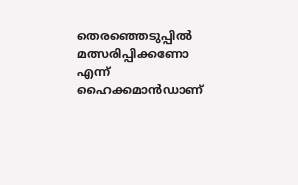തെരഞ്ഞെടുപ്പിൽ മത്സരിപ്പിക്കണോ എന്ന് ഹൈക്കമാൻഡാണ്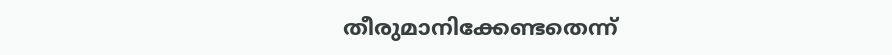തീരുമാനിക്കേണ്ടതെന്ന്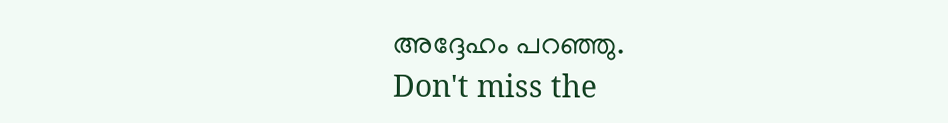അദ്ദേഹം പറഞ്ഞു.
Don't miss the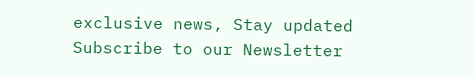exclusive news, Stay updated
Subscribe to our Newsletter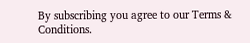By subscribing you agree to our Terms & Conditions.